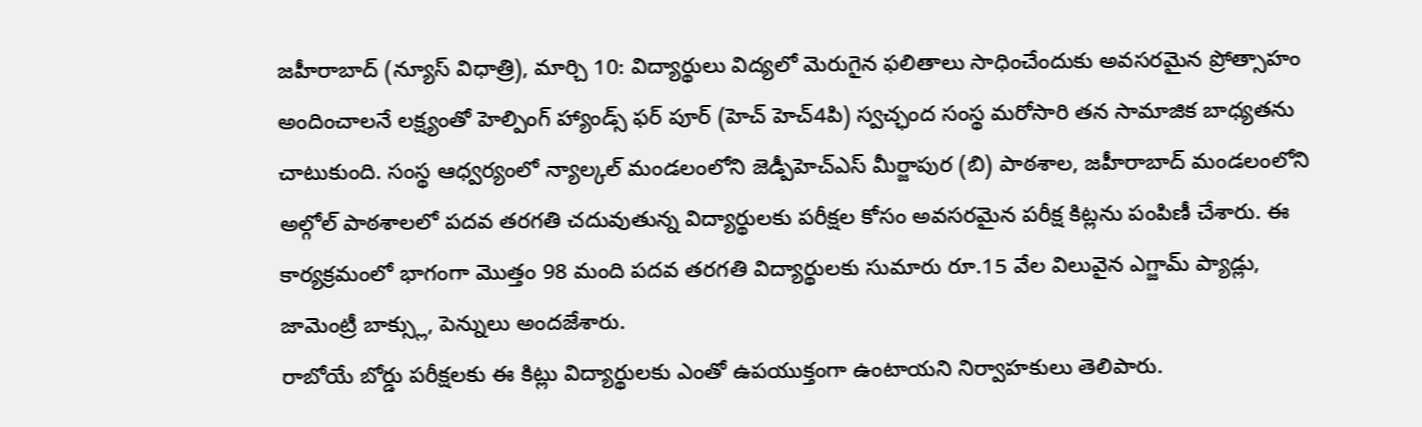జహీరాబాద్ (న్యూస్ విధాత్రి), మార్చి 10: విద్యార్థులు విద్యలో మెరుగైన ఫలితాలు సాధించేందుకు అవసరమైన ప్రోత్సాహం అందించాలనే లక్ష్యంతో హెల్పింగ్ హ్యాండ్స్ ఫర్ పూర్ (హెచ్ హెచ్4పి) స్వచ్ఛంద సంస్థ మరోసారి తన సామాజిక బాధ్యతను చాటుకుంది. సంస్థ ఆధ్వర్యంలో న్యాల్కల్ మండలంలోని జెడ్పీహెచ్ఎస్ మీర్జాపుర (బి) పాఠశాల, జహీరాబాద్ మండలంలోని అల్గోల్ పాఠశాలలో పదవ తరగతి చదువుతున్న విద్యార్థులకు పరీక్షల కోసం అవసరమైన పరీక్ష కిట్లను పంపిణీ చేశారు. ఈ కార్యక్రమంలో భాగంగా మొత్తం 98 మంది పదవ తరగతి విద్యార్థులకు సుమారు రూ.15 వేల విలువైన ఎగ్జామ్ ప్యాడ్లు, జామెంట్రీ బాక్స్లు, పెన్నులు అందజేశారు.
రాబోయే బోర్డు పరీక్షలకు ఈ కిట్లు విద్యార్థులకు ఎంతో ఉపయుక్తంగా ఉంటాయని నిర్వాహకులు తెలిపారు.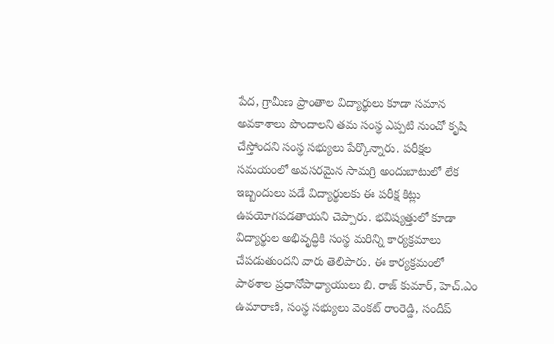పేద, గ్రామీణ ప్రాంతాల విద్యార్థులు కూడా సమాన అవకాశాలు పొందాలని తమ సంస్థ ఎప్పటి నుంచో కృషి చేస్తోందని సంస్థ సభ్యులు పేర్కొన్నారు. పరీక్షల సమయంలో అవసరమైన సామగ్రి అందుబాటులో లేక ఇబ్బందులు పడే విద్యార్థులకు ఈ పరీక్ష కిట్లు ఉపయోగపడతాయని చెప్పారు. భవిష్యత్తులో కూడా విద్యార్థుల అభివృద్ధికి సంస్థ మరిన్ని కార్యక్రమాలు చేపడుతుందని వారు తెలిపారు. ఈ కార్యక్రమంలో పాఠశాల ప్రధానోపాధ్యాయులు బి. రాజ్ కుమార్, హెచ్.ఎం ఉమారాణి, సంస్థ సభ్యులు వెంకట్ రాంరెడ్డి, సందీప్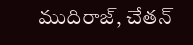ముదిరాజ్, చేతన్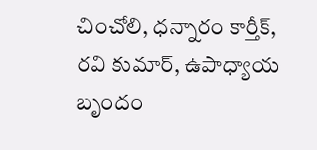చించోలి, ధన్నారం కార్తీక్, రవి కుమార్, ఉపాధ్యాయ బృందం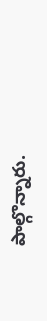పాల్గొన్నారు.